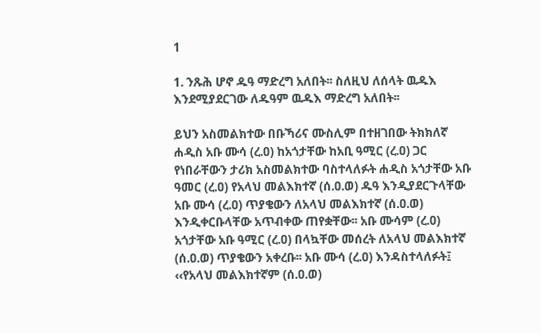1

1. ንጹሕ ሆኖ ዱዓ ማድረግ አለበት፡፡ ስለዚህ ለሰላት ዉዱእ እንደሚያደርገው ለዱዓም ዉዱእ ማድረግ አለበት፡፡

ይህን አስመልክተው በቡኻሪና ሙስሊም በተዘገበው ትክክለኛ ሐዲስ አቡ ሙሳ (ረ.ዐ) ከአጎታቸው ከአቢ ዓሚር (ረ.ዐ) ጋር የነበራቸውን ታሪክ አስመልክተው ባስተላለፉት ሐዲስ አጎታቸው አቡ ዓመር (ረ.ዐ) የአላህ መልእክተኛ (ሰ.ዐ.ወ) ዱዓ እንዲያደርጉላቸው አቡ ሙሳ (ረ.ዐ) ጥያቄውን ለአላህ መልእክተኛ (ሰ.ዐ.ወ) እንዲቀርቡላቸው አጥብቀው ጠየቋቸው፡፡ አቡ ሙሳም (ረ.ዐ) አጎታቸው አቡ ዓሚር (ረ.ዐ) በላኳቸው መሰረት ለአላህ መልእክተኛ (ሰ.ዐ.ወ) ጥያቄውን አቀረቡ፡፡ አቡ ሙሳ (ረ.ዐ) እንዳስተላለፉት፤ ‹‹የአላህ መልእክተኛም (ሰ.ዐ.ወ)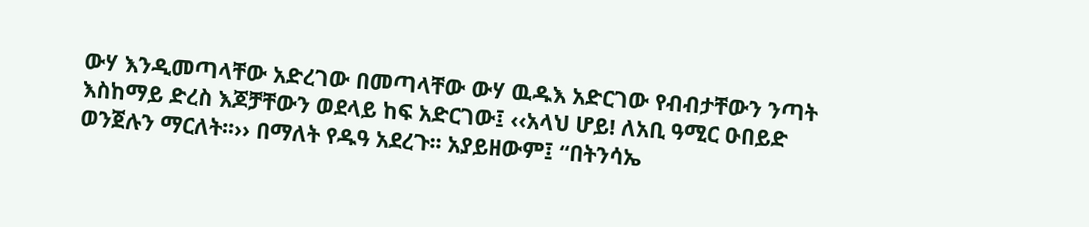ውሃ እንዲመጣላቸው አድረገው በመጣላቸው ውሃ ዉዱእ አድርገው የብብታቸውን ንጣት እስከማይ ድረስ እጆቻቸውን ወደላይ ከፍ አድርገው፤ ‹‹አላህ ሆይ! ለአቢ ዓሚር ዑበይድ ወንጀሉን ማርለት፡፡›› በማለት የዱዓ አደረጉ፡፡ አያይዘውም፤ “በትንሳኤ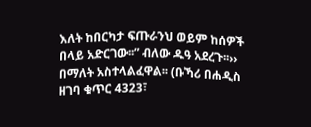እለት ከበርካታ ፍጡራንህ ወይም ከሰዎች በላይ አድርገው፡፡” ብለው ዱዓ አደረጉ፡፡›› በማለት አስተላልፈዋል፡፡ (ቡኻሪ በሐዲስ ዘገባ ቁጥር 4323፣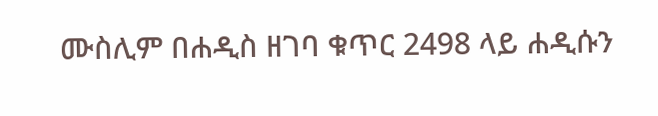ሙስሊም በሐዲስ ዘገባ ቁጥር 2498 ላይ ሐዲሱን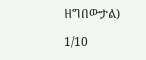ዘግበውታል)

1/10